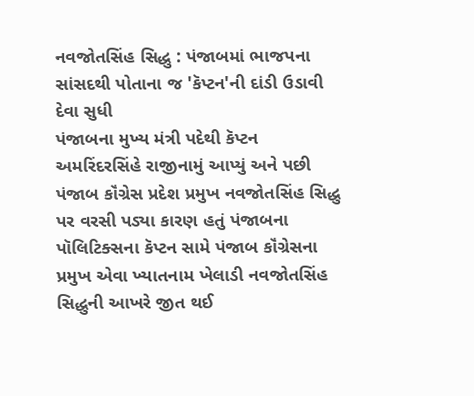નવજોતસિંહ સિદ્ધુ : પંજાબમાં ભાજપના સાંસદથી પોતાના જ 'કૅપ્ટન'ની દાંડી ઉડાવી દેવા સુધી
પંજાબના મુખ્ય મંત્રી પદેથી કૅપ્ટન અમરિંદરસિંહે રાજીનામું આપ્યું અને પછી પંજાબ કૉંગ્રેસ પ્રદેશ પ્રમુખ નવજોતસિંહ સિદ્ધુ પર વરસી પડ્યા કારણ હતું પંજાબના પૉલિટિક્સના કૅપ્ટન સામે પંજાબ કૉંગ્રેસના પ્રમુખ એવા ખ્યાતનામ ખેલાડી નવજોતસિંહ સિદ્ધુની આખરે જીત થઈ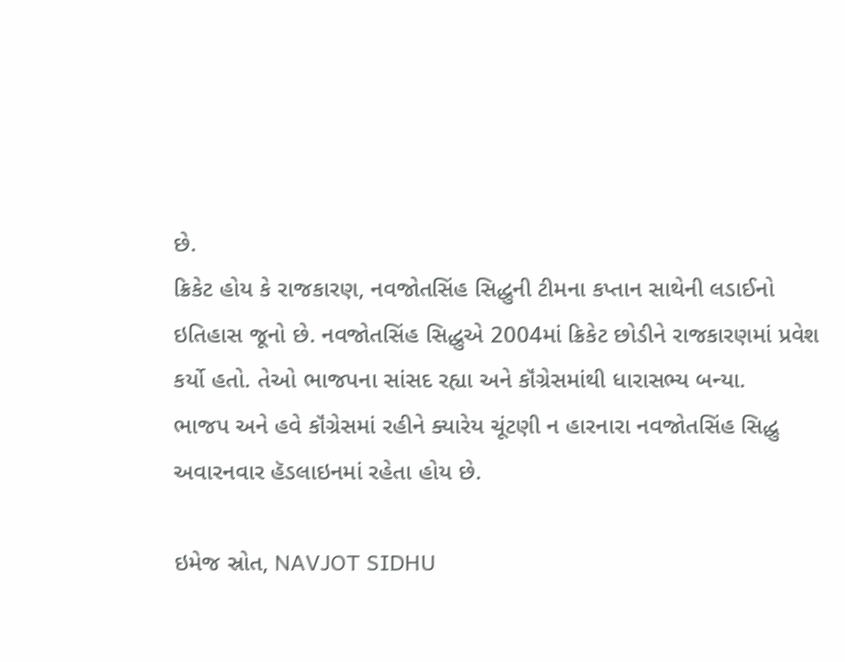છે.
ક્રિકેટ હોય કે રાજકારણ, નવજોતસિંહ સિદ્ધુની ટીમના કપ્તાન સાથેની લડાઈનો ઇતિહાસ જૂનો છે. નવજોતસિંહ સિદ્ધુએ 2004માં ક્રિકેટ છોડીને રાજકારણમાં પ્રવેશ કર્યો હતો. તેઓ ભાજપના સાંસદ રહ્યા અને કૉંગ્રેસમાંથી ધારાસભ્ય બન્યા.
ભાજપ અને હવે કૉંગ્રેસમાં રહીને ક્યારેય ચૂંટણી ન હારનારા નવજોતસિંહ સિદ્ધુ અવારનવાર હૅડલાઇનમાં રહેતા હોય છે.

ઇમેજ સ્રોત, NAVJOT SIDHU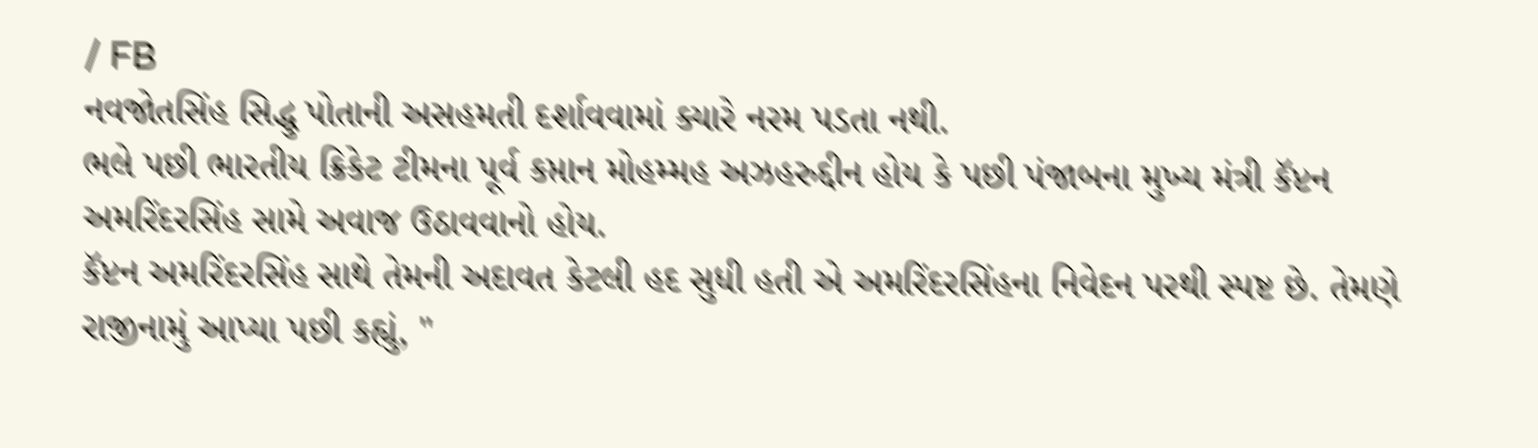/ FB
નવજોતસિંહ સિદ્ધુ પોતાની અસહમતી દર્શાવવામાં ક્યારે નરમ પડતા નથી.
ભલે પછી ભારતીય ક્રિકેટ ટીમના પૂર્વ કપ્તાન મોહમ્મહ અઝહરુદ્દીન હોય કે પછી પંજાબના મુખ્ય મંત્રી કૅપ્ટન અમરિંદરસિંહ સામે અવાજ ઉઠાવવાનો હોય.
કૅપ્ટન અમરિંદરસિંહ સાથે તેમની અદાવત કેટલી હદ સુધી હતી એ અમરિંદરસિંહના નિવેદન પરથી સ્પષ્ટ છે. તેમણે રાજીનામું આપ્યા પછી કહ્યું, "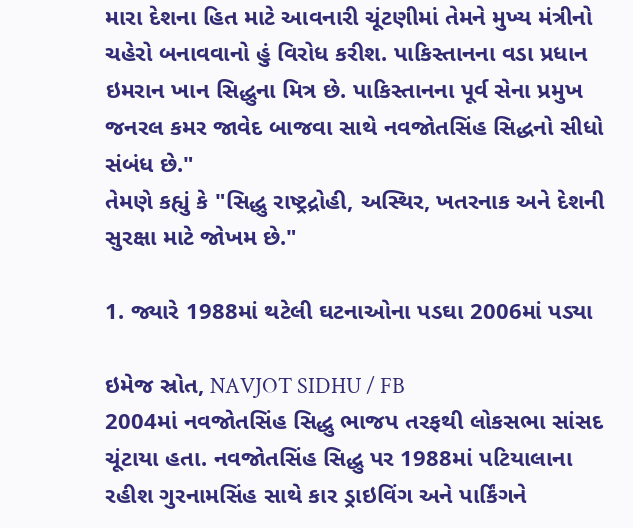મારા દેશના હિત માટે આવનારી ચૂંટણીમાં તેમને મુખ્ય મંત્રીનો ચહેરો બનાવવાનો હું વિરોધ કરીશ. પાકિસ્તાનના વડા પ્રધાન ઇમરાન ખાન સિદ્ધુના મિત્ર છે. પાકિસ્તાનના પૂર્વ સેના પ્રમુખ જનરલ કમર જાવેદ બાજવા સાથે નવજોતસિંહ સિદ્ધનો સીધો સંબંધ છે."
તેમણે કહ્યું કે "સિદ્ધુ રાષ્ટ્રદ્રોહી, અસ્થિર, ખતરનાક અને દેશની સુરક્ષા માટે જોખમ છે."

1. જ્યારે 1988માં થટેલી ઘટનાઓના પડઘા 2006માં પડ્યા

ઇમેજ સ્રોત, NAVJOT SIDHU / FB
2004માં નવજોતસિંહ સિદ્ધુ ભાજપ તરફથી લોકસભા સાંસદ ચૂંટાયા હતા. નવજોતસિંહ સિદ્ધુ પર 1988માં પટિયાલાના રહીશ ગુરનામસિંહ સાથે કાર ડ્રાઇવિંગ અને પાર્કિંગને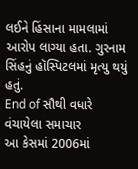લઈને હિંસાના મામલામાં આરોપ લાગ્યા હતા. ગુરનામ સિંહનું હૉસ્પિટલમાં મૃત્યુ થયું હતું.
End of સૌથી વધારે વંચાયેલા સમાચાર
આ કેસમાં 2006માં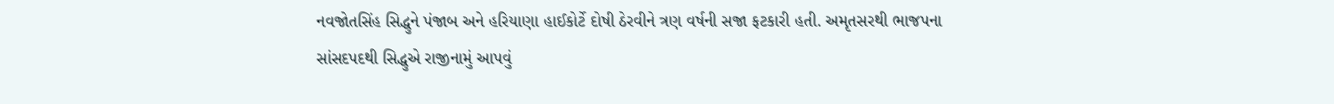નવજોતસિંહ સિદ્ધુને પંજાબ અને હરિયાણા હાઈકોર્ટે દોષી ઠેરવીને ત્રણ વર્ષની સજા ફટકારી હતી. અમૃતસરથી ભાજપના સાંસદપદથી સિદ્ધુએ રાજીનામું આપવું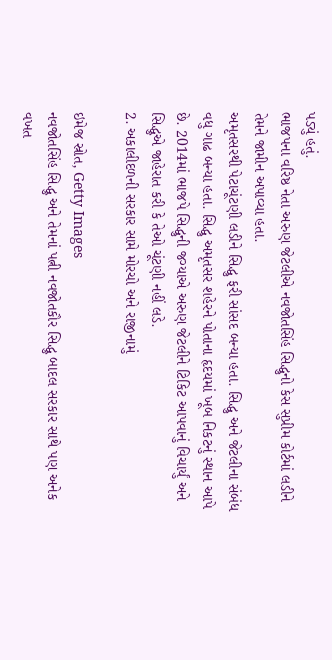પડ્યું હતું.
ભાજપના વરિષ્ઠ નેતા અરુણ જેટલીએ નવજોતસિંહ સિદ્ધુનો કેસ સુપ્રીમ કોર્ટમાં લડીને તેમને જામીન અપાવ્યા હતા.
અમૃતસરથી પેટાચૂંટણી લડીને સિદ્ધુ ફરી સાંસદ બન્યા હતા. સિદ્ધુ અને જેટલીના સંબંધ વધુ ગાઢ બન્યા હતા. સિદ્ધુ અમૃતસર શહેરને પોતાના હૃદયમાં ખૂબ નિકટનું સ્થાન આપે છે. 2014માં ભાજપે સિદ્ધુની જગ્યાએ અરુણ જેટલીને ટિકિટ આપવાનું વિચાર્યું અને સિદ્ધુએ જાહેરાત કરી કે તેઓ ચૂંટણી નહીં લડે.
2. અકાલીદળની સરકાર સામે મોરચો અને રાજીનામું

ઇમેજ સ્રોત, Getty Images
નવજોતસિંહ સિદ્ધુ અને તેમનાં પત્ની નવજોતકૌર સિદ્ધુ બાદલ સરકાર સાથે પણ અનેક વખત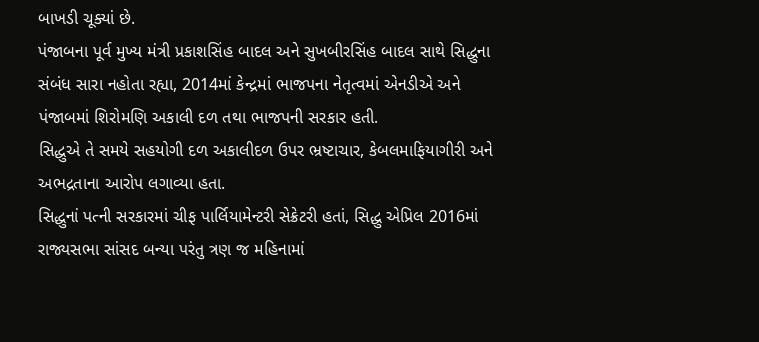બાખડી ચૂક્યાં છે.
પંજાબના પૂર્વ મુખ્ય મંત્રી પ્રકાશસિંહ બાદલ અને સુખબીરસિંહ બાદલ સાથે સિદ્ધુના સંબંધ સારા નહોતા રહ્યા, 2014માં કેન્દ્રમાં ભાજપના નેતૃત્વમાં એનડીએ અને પંજાબમાં શિરોમણિ અકાલી દળ તથા ભાજપની સરકાર હતી.
સિદ્ધુએ તે સમયે સહયોગી દળ અકાલીદળ ઉપર ભ્રષ્ટાચાર, કેબલમાફિયાગીરી અને અભદ્રતાના આરોપ લગાવ્યા હતા.
સિદ્ધુનાં પત્ની સરકારમાં ચીફ પાર્લિયામેન્ટરી સેક્રેટરી હતાં, સિદ્ધુ એપ્રિલ 2016માં રાજ્યસભા સાંસદ બન્યા પરંતુ ત્રણ જ મહિનામાં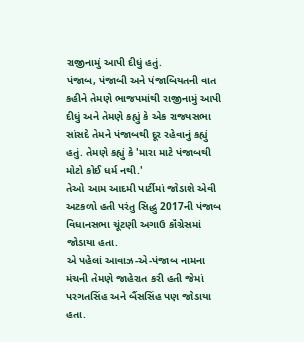રાજીનામું આપી દીધું હતું.
પંજાબ, પંજાબી અને પંજાબિયતની વાત કહીને તેમણે ભાજપમાંથી રાજીનામું આપી દીધું અને તેમણે કહ્યું કે એક રાજ્યસભા સાંસદે તેમને પંજાબથી દૂર રહેવાનું કહ્યું હતું. તેમણે કહ્યું કે 'મારા માટે પંજાબથી મોટો કોઈ ધર્મ નથી.'
તેઓ આમ આદમી પાર્ટીમાં જોડાશે એવી અટકળો હતી પરંતુ સિદ્ધુ 2017ની પંજાબ વિધાનસભા ચૂંટણી અગાઉ કૉંગ્રેસમાં જોડાયા હતા.
એ પહેલાં આવાઝ-એ-પંજાબ નામના મંચની તેમણે જાહેરાત કરી હતી જેમાં પરગતસિંહ અને બૈંસસિંહ પણ જોડાયા હતા.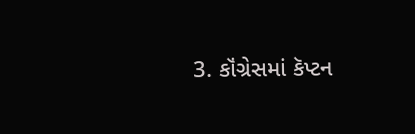3. કૉંગ્રેસમાં કૅપ્ટન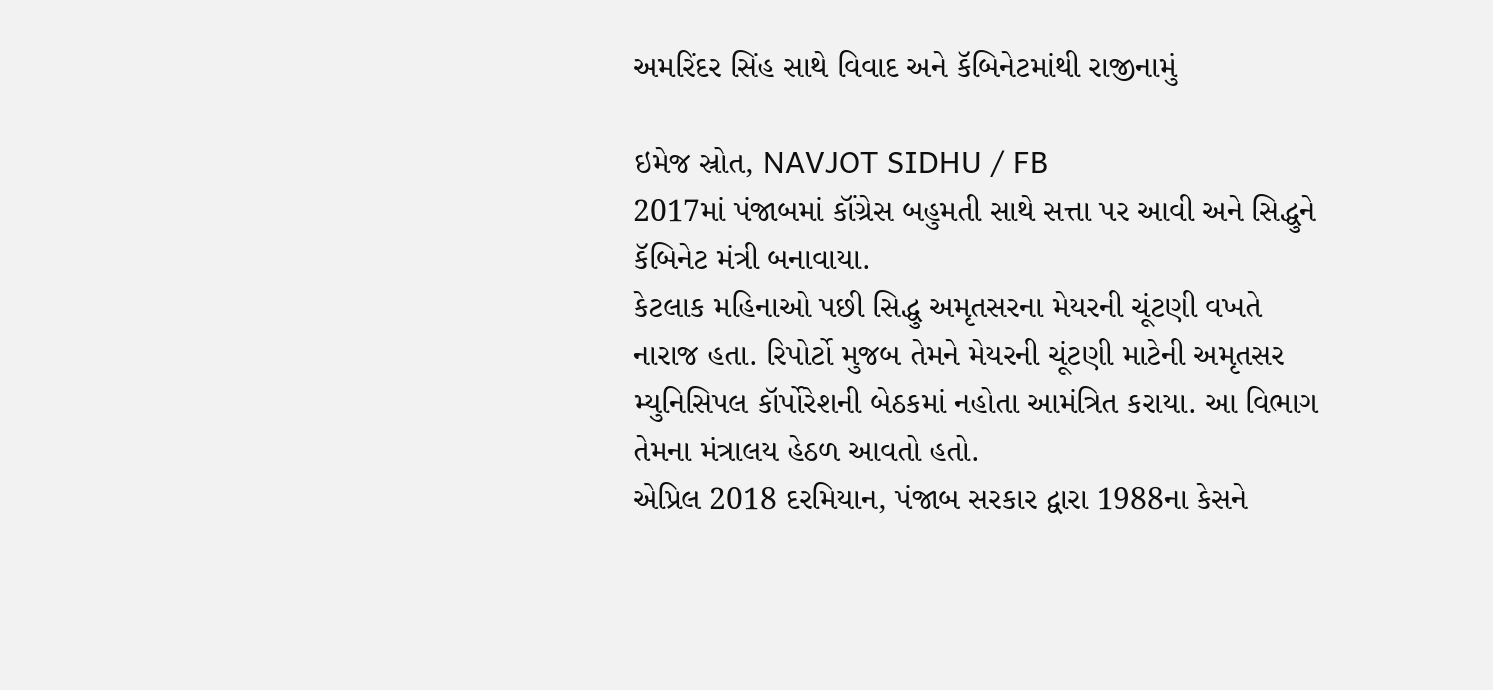અમરિંદર સિંહ સાથે વિવાદ અને કૅબિનેટમાંથી રાજીનામું

ઇમેજ સ્રોત, NAVJOT SIDHU / FB
2017માં પંજાબમાં કૉંગ્રેસ બહુમતી સાથે સત્તા પર આવી અને સિદ્ધુને કૅબિનેટ મંત્રી બનાવાયા.
કેટલાક મહિનાઓ પછી સિદ્ધુ અમૃતસરના મેયરની ચૂંટણી વખતે નારાજ હતા. રિપોર્ટો મુજબ તેમને મેયરની ચૂંટણી માટેની અમૃતસર મ્યુનિસિપલ કૉર્પોરેશની બેઠકમાં નહોતા આમંત્રિત કરાયા. આ વિભાગ તેમના મંત્રાલય હેઠળ આવતો હતો.
એપ્રિલ 2018 દરમિયાન, પંજાબ સરકાર દ્વારા 1988ના કેસને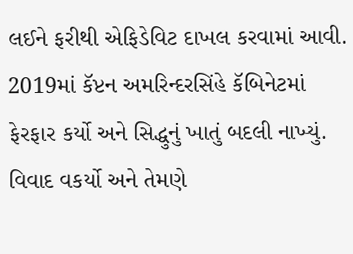લઈને ફરીથી એફિડેવિટ દાખલ કરવામાં આવી. 2019માં કૅપ્ટન અમરિન્દરસિંહે કૅબિનેટમાં ફેરફાર કર્યો અને સિદ્ધુનું ખાતું બદલી નાખ્યું.
વિવાદ વકર્યો અને તેમણે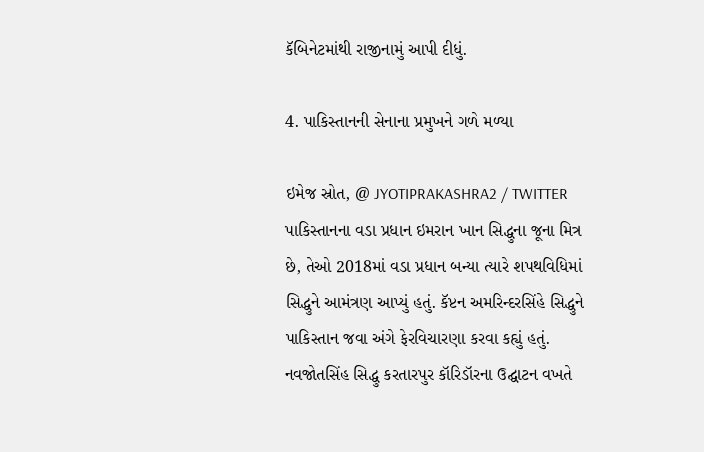કૅબિનેટમાંથી રાજીનામું આપી દીધું.

4. પાકિસ્તાનની સેનાના પ્રમુખને ગળે મળ્યા

ઇમેજ સ્રોત, @ JYOTIPRAKASHRA2 / TWITTER
પાકિસ્તાનના વડા પ્રધાન ઇમરાન ખાન સિદ્ધુના જૂના મિત્ર છે, તેઓ 2018માં વડા પ્રધાન બન્યા ત્યારે શપથવિધિમાં સિદ્ધુને આમંત્રણ આપ્યું હતું. કૅપ્ટન અમરિન્દરસિંહે સિદ્ધુને પાકિસ્તાન જવા અંગે ફેરવિચારણા કરવા કહ્યું હતું.
નવજોતસિંહ સિદ્ધુ કરતારપુર કૉરિડૉરના ઉદ્ઘાટન વખતે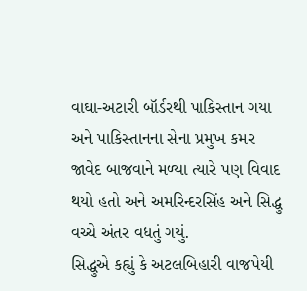વાઘા-અટારી બૉર્ડરથી પાકિસ્તાન ગયા અને પાકિસ્તાનના સેના પ્રમુખ કમર જાવેદ બાજવાને મળ્યા ત્યારે પણ વિવાદ થયો હતો અને અમરિન્દરસિંહ અને સિદ્ધુ વચ્ચે અંતર વધતું ગયું.
સિદ્ધુએ કહ્યું કે અટલબિહારી વાજપેયી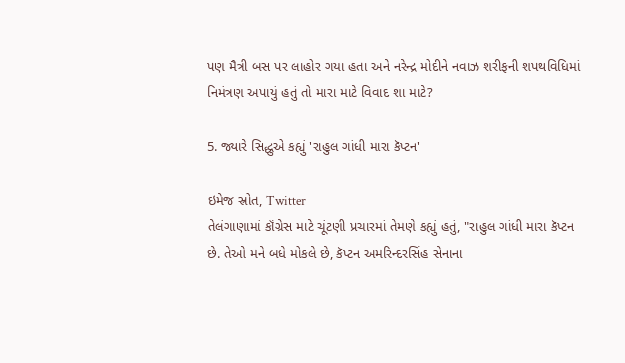પણ મૈત્રી બસ પર લાહોર ગયા હતા અને નરેન્દ્ર મોદીને નવાઝ શરીફની શપથવિધિમાં નિમંત્રણ અપાયું હતું તો મારા માટે વિવાદ શા માટે?

5. જ્યારે સિદ્ધુએ કહ્યું 'રાહુલ ગાંધી મારા કૅપ્ટન'

ઇમેજ સ્રોત, Twitter
તેલંગાણામાં કૉંગ્રેસ માટે ચૂંટણી પ્રચારમાં તેમણે કહ્યું હતું, "રાહુલ ગાંધી મારા કૅપ્ટન છે. તેઓ મને બધે મોકલે છે, કૅપ્ટન અમરિન્દરસિંહ સેનાના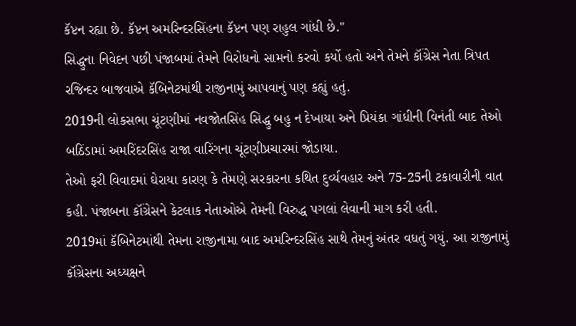કૅપ્ટન રહ્યા છે. કૅપ્ટન અમરિન્દરસિંહના કૅપ્ટન પણ રાહુલ ગાંધી છે."
સિદ્ધુના નિવેદન પછી પંજાબમાં તેમને વિરોધનો સામનો કરવો કર્યો હતો અને તેમને કૉંગ્રેસ નેતા ત્રિપત રજિન્દર બાજવાએ કૅબિનેટમાંથી રાજીનામું આપવાનું પણ કહ્યું હતું.
2019ની લોકસભા ચૂંટણીમાં નવજોતસિંહ સિદ્ધુ બહુ ન દેખાયા અને પ્રિયંકા ગાંધીની વિનંતી બાદ તેઓ બઠિંડામાં અમરિંદરસિંહ રાજા વારિંગના ચૂંટણીપ્રચારમાં જોડાયા.
તેઓ ફરી વિવાદમાં ઘેરાયા કારણ કે તેમણે સરકારના કથિત દુર્વ્યવહાર અને 75-25ની ટકાવારીની વાત કહી. પંજાબના કૉંગ્રેસને કેટલાક નેતાઓએ તેમની વિરુદ્ધ પગલાં લેવાની માગ કરી હતી.
2019માં કૅબિનેટમાંથી તેમના રાજીનામા બાદ અમરિન્દરસિંહ સાથે તેમનું અંતર વધતું ગયું. આ રાજીનામું કૉંગ્રેસના અધ્યક્ષને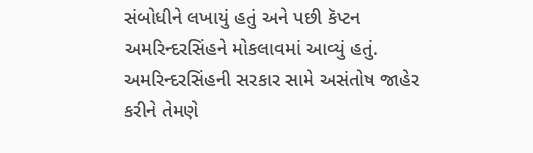સંબોધીને લખાયું હતું અને પછી કૅપ્ટન અમરિન્દરસિંહને મોકલાવમાં આવ્યું હતું.
અમરિન્દરસિંહની સરકાર સામે અસંતોષ જાહેર કરીને તેમણે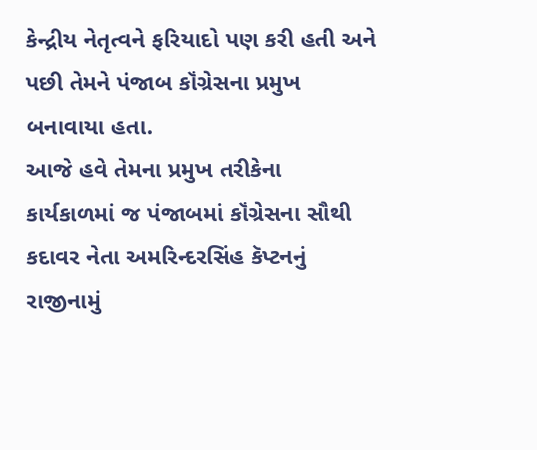કેન્દ્રીય નેતૃત્વને ફરિયાદો પણ કરી હતી અને પછી તેમને પંજાબ કૉંગ્રેસના પ્રમુખ બનાવાયા હતા.
આજે હવે તેમના પ્રમુખ તરીકેના કાર્યકાળમાં જ પંજાબમાં કૉંગ્રેસના સૌથી કદાવર નેતા અમરિન્દરસિંહ કૅપ્ટનનું રાજીનામું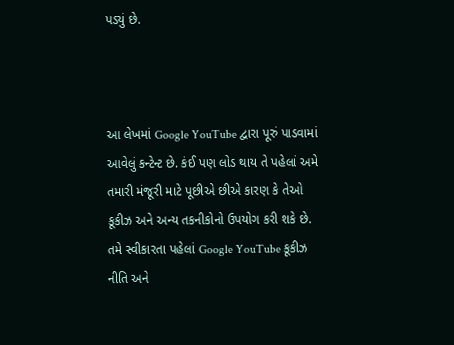પડ્યું છે.



આ લેખમાં Google YouTube દ્વારા પૂરું પાડવામાં આવેલું કન્ટેન્ટ છે. કંઈ પણ લોડ થાય તે પહેલાં અમે તમારી મંજૂરી માટે પૂછીએ છીએ કારણ કે તેઓ કૂકીઝ અને અન્ય તકનીકોનો ઉપયોગ કરી શકે છે. તમે સ્વીકારતા પહેલાં Google YouTube કૂકીઝ નીતિ અને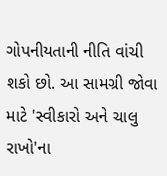ગોપનીયતાની નીતિ વાંચી શકો છો. આ સામગ્રી જોવા માટે 'સ્વીકારો અને ચાલુ રાખો'ના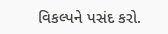વિકલ્પને પસંદ કરો.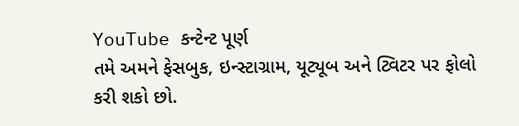YouTube કન્ટેન્ટ પૂર્ણ
તમે અમને ફેસબુક, ઇન્સ્ટાગ્રામ, યૂટ્યૂબ અને ટ્વિટર પર ફોલો કરી શકો છો.